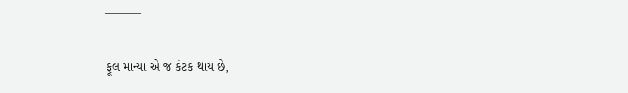———

ફૂલ માન્યા એ જ કંટક થાય છે,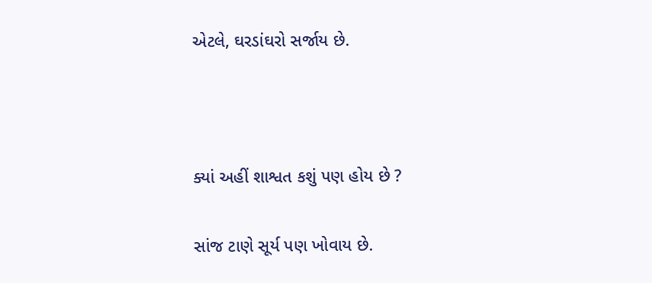એટલે, ઘરડાંઘરો સર્જાય છે.



ક્યાં અહીં શાશ્વત કશું પણ હોય છે ?

સાંજ ટાણે સૂર્ય પણ ખોવાય છે.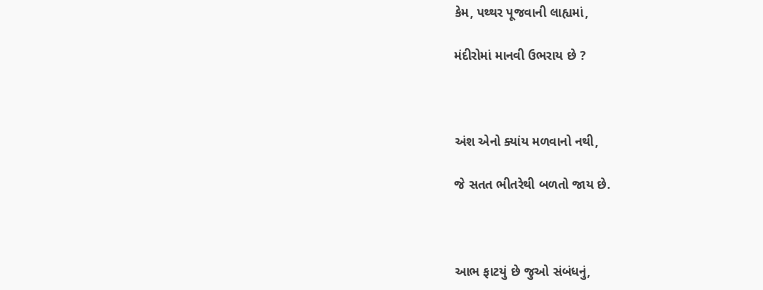કેમ, પથ્થર પૂજવાની લાહ્યમાં,

મંદીરોમાં માનવી ઉભરાય છે ?



અંશ એનો ક્યાંય મળવાનો નથી,

જે સતત ભીતરેથી બળતો જાય છે.



આભ ફાટયું છે જુઓ સંબંધનું,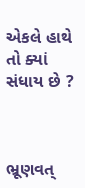એકલે હાથે તો ક્યાં સંધાય છે ?



ભ્રૂણવત્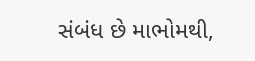સંબંધ છે માભોમથી,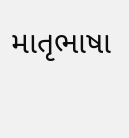માતૃભાષા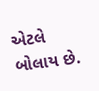એટલે બોલાય છે.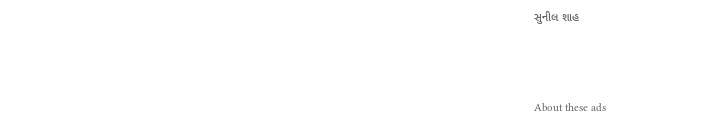સુનીલ શાહ



About these ads